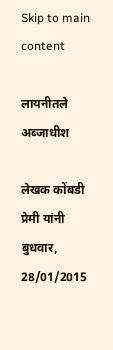Skip to main content

लायनीतले अब्जाधीश

लेखक कोंबडी प्रेमी यांनी बुधवार, 28/01/2015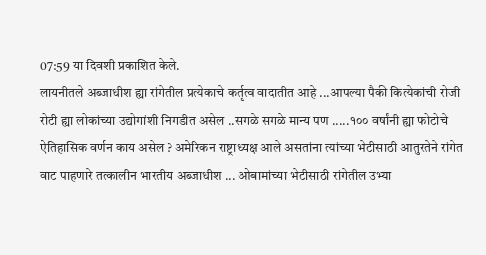07:59 या दिवशी प्रकाशित केले.
लायनीतले अब्जाधीश ह्या रांगेतील प्रत्येकाचे कर्तृत्व वादातीत आहे ...आपल्या पैकी कित्येकांची रोजी रोटी ह्या लोकांच्या उद्योगांशी निगडीत असेल ..सगळे सगळे मान्य पण .....१०० वर्षांनी ह्या फोटोचे ऐतिहासिक वर्णन काय असेल ? अमेरिकन राष्ट्राध्यक्ष आले असतांना त्यांच्या भेटीसाठी आतुरतेने रांगेत वाट पाहणारे तत्कालीन भारतीय अब्जाधीश ... ओबामांच्या भेटीसाठी रांगेतील उभ्या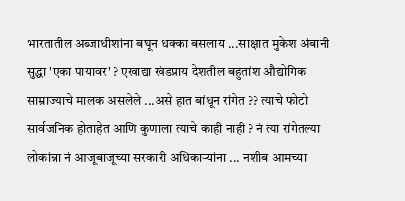भारतातील अब्जाधीशांना बघून धक्का बसलाय ...साक्षात मुकेश अंबानी सुद्धा 'एका पायावर' ? एखाद्या खंडप्राय देशतील बहुतांश औद्योगिक साम्राज्याचे मालक असलेले ...असे हात बांधून रांगेत ?? त्याचे फोटो सार्वजनिक होताहेत आणि कुणाला त्याचे काही नाही ? नं त्या रांगेतल्या लोकांन्ना नं आजूबाजूच्या सरकारी अधिकाऱ्यांना ... नशीब आमच्या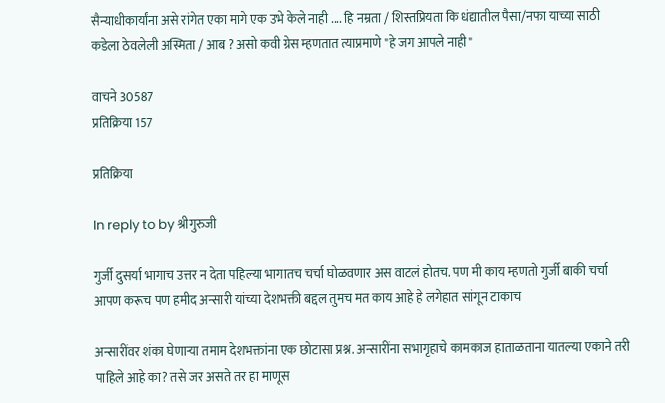सैन्याधीकार्यांना असे रांगेत एका मागे एक उभे केले नाही .... हि नम्रता / शिस्तप्रियता कि धंद्यातील पैसा/नफा याच्या साठी कडेला ठेवलेली अस्मिता / आब ? असो कवी ग्रेस म्हणतात त्याप्रमाणे "हे जग आपले नाही"

वाचने 30587
प्रतिक्रिया 157

प्रतिक्रिया

In reply to by श्रीगुरुजी

गुर्जी दुसर्या भागाच उत्तर न देता पहिल्या भागातच चर्चा घोळवणार अस वाटलं होतच. पण मी काय म्हणतो गुर्जी बाकी चर्चा आपण करूच पण हमीद अन्सारी यांच्या देशभक्ती बद्दल तुमच मत काय आहे हे लगेहात सांगून टाकाच

अन्सारींवर शंका घेणाऱ्या तमाम देशभक्तांना एक छोटासा प्रश्न. अन्सारींना सभागृहाचे कामकाज हाताळताना यातल्या एकाने तरी पाहिले आहे का? तसे जर असते तर हा माणूस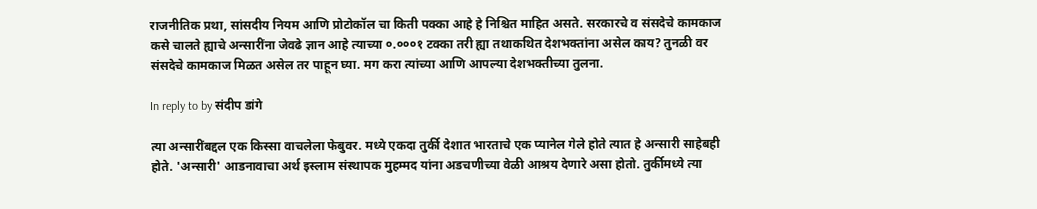राजनीतिक प्रथा, सांसदीय नियम आणि प्रोटोकॉल चा किती पक्का आहे हे निश्चित माहित असते. सरकारचे व संसदेचे कामकाज कसे चालते ह्याचे अन्सारींना जेवढे ज्ञान आहे त्याच्या ०.०००१ टक्का तरी ह्या तथाकथित देशभक्तांना असेल काय? तुनळी वर संसदेचे कामकाज मिळत असेल तर पाहून घ्या. मग करा त्यांच्या आणि आपल्या देशभक्तीच्या तुलना.

In reply to by संदीप डांगे

त्या अन्सारींबद्दल एक किस्सा वाचलेला फेबुवर. मध्ये एकदा तुर्की देशात भारताचे एक प्यानेल गेले होते त्यात हे अन्सारी साहेबही होते. 'अन्सारी' आडनावाचा अर्थ इस्लाम संस्थापक मुहम्मद यांना अडचणीच्या वेळी आश्रय देणारे असा होतो. तुर्कीमध्ये त्या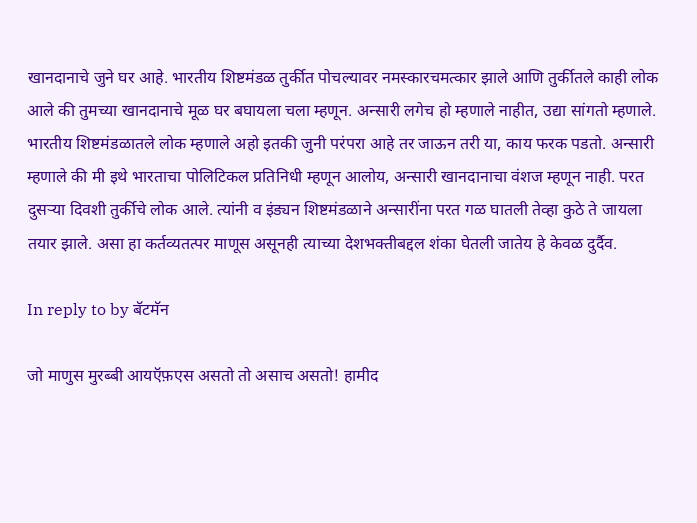खानदानाचे जुने घर आहे. भारतीय शिष्टमंडळ तुर्कीत पोचल्यावर नमस्कारचमत्कार झाले आणि तुर्कीतले काही लोक आले की तुमच्या खानदानाचे मूळ घर बघायला चला म्हणून. अन्सारी लगेच हो म्हणाले नाहीत, उद्या सांगतो म्हणाले. भारतीय शिष्टमंडळातले लोक म्हणाले अहो इतकी जुनी परंपरा आहे तर जाऊन तरी या, काय फरक पडतो. अन्सारी म्हणाले की मी इथे भारताचा पोलिटिकल प्रतिनिधी म्हणून आलोय, अन्सारी खानदानाचा वंशज म्हणून नाही. परत दुसर्‍या दिवशी तुर्कीचे लोक आले. त्यांनी व इंड्यन शिष्टमंडळाने अन्सारींना परत गळ घातली तेव्हा कुठे ते जायला तयार झाले. असा हा कर्तव्यतत्पर माणूस असूनही त्याच्या देशभक्तीबद्दल शंका घेतली जातेय हे केवळ दुर्दैव.

In reply to by बॅटमॅन

जो माणुस मुरब्बी आयऍफ़एस असतो तो असाच असतो! हामीद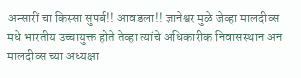अन्सारीं चा किस्सा सुपर्ब!! आवडला!! ज्ञानेश्वर मुळे जेव्हा मालदीव्स मधे भारतीय उच्चायुक्त होते तेव्हा त्यांचे अधिकारीक निवासस्थान अन मालदीव्स च्या अध्यक्षा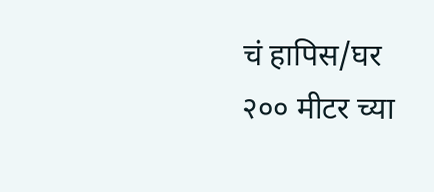चं हापिस/घर २०० मीटर च्या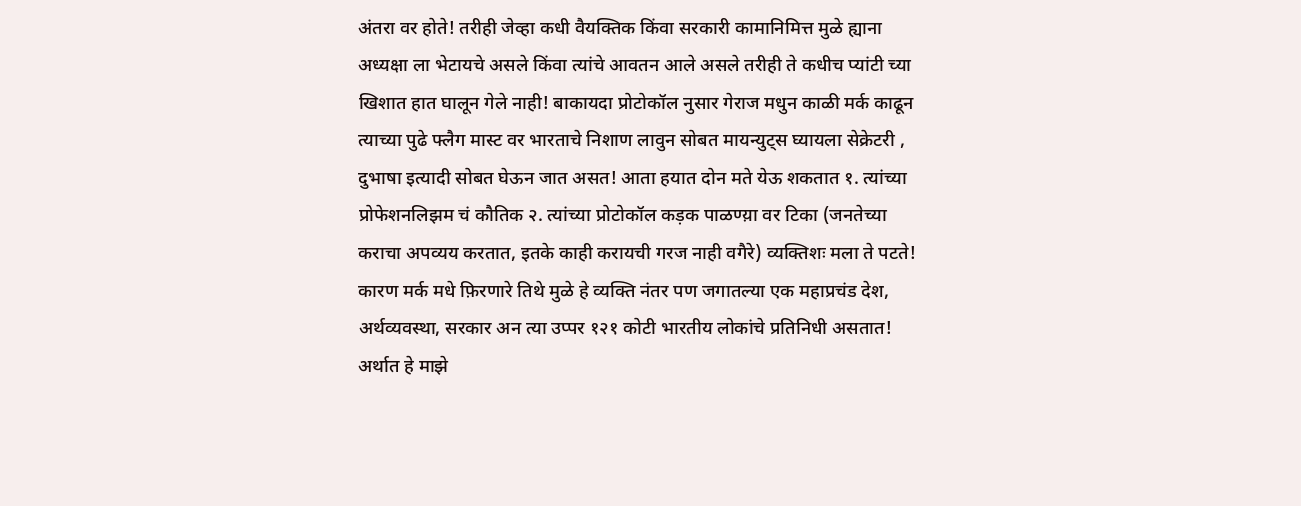अंतरा वर होते! तरीही जेव्हा कधी वैयक्तिक किंवा सरकारी कामानिमित्त मुळे ह्याना अध्यक्षा ला भेटायचे असले किंवा त्यांचे आवतन आले असले तरीही ते कधीच प्यांटी च्या खिशात हात घालून गेले नाही! बाकायदा प्रोटोकॉल नुसार गेराज मधुन काळी मर्क काढून त्याच्या पुढे फ्लैग मास्ट वर भारताचे निशाण लावुन सोबत मायन्युट्स घ्यायला सेक्रेटरी , दुभाषा इत्यादी सोबत घेऊन जात असत! आता हयात दोन मते येऊ शकतात १. त्यांच्या प्रोफेशनलिझम चं कौतिक २. त्यांच्या प्रोटोकॉल कड़क पाळण्य़ा वर टिका (जनतेच्या कराचा अपव्यय करतात, इतके काही करायची गरज नाही वगैरे) व्यक्तिशः मला ते पटते! कारण मर्क मधे फ़िरणारे तिथे मुळे हे व्यक्ति नंतर पण जगातल्या एक महाप्रचंड देश, अर्थव्यवस्था, सरकार अन त्या उप्पर १२१ कोटी भारतीय लोकांचे प्रतिनिधी असतात! अर्थात हे माझे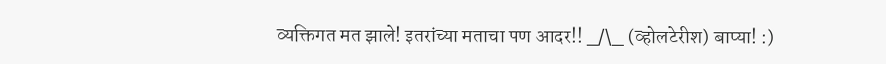व्यक्तिगत मत झाले! इतरांच्या मताचा पण आदर!! _/\_ (व्होलटेरीश) बाप्या! :)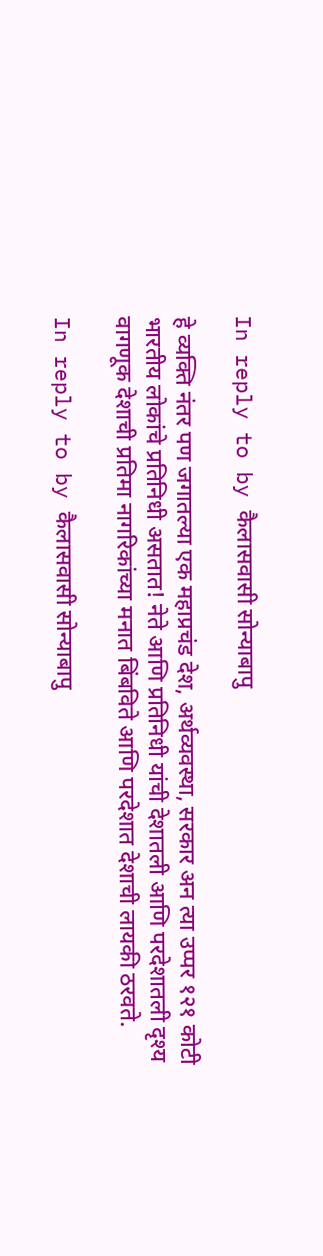In reply to by कैलासवासी सोन्याबापु

हे व्यक्ति नंतर पण जगातल्या एक महाप्रचंड देश, अर्थव्यवस्था, सरकार अन त्या उप्पर १२१ कोटी भारतीय लोकांचे प्रतिनिधी असतात! नेते आणि प्रतिनिधी यांची देशातली आणि परदेशातली दृश्य वागणूक देशाची प्रतिमा नागरिकांच्या मनात बिंबविते आणि परदेशात देशाची लायकी ठरवते.

In reply to by कैलासवासी सोन्याबापु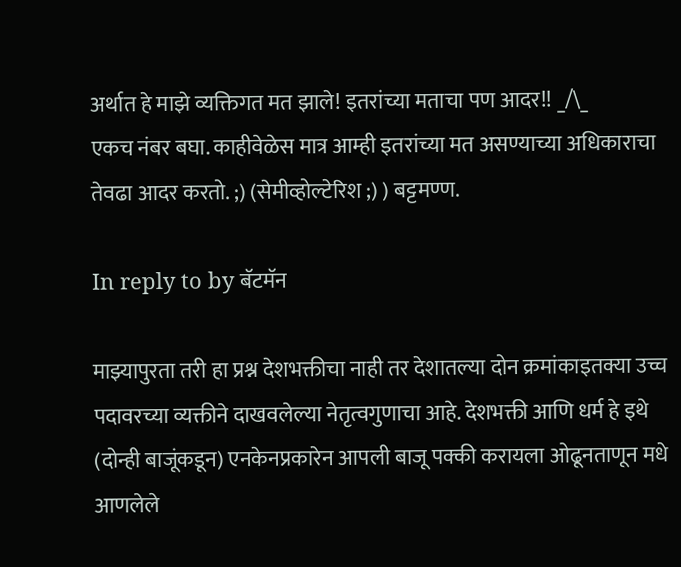अर्थात हे माझे व्यक्तिगत मत झाले! इतरांच्या मताचा पण आदर!! _/\_
एकच नंबर बघा. काहीवेळेस मात्र आम्ही इतरांच्या मत असण्याच्या अधिकाराचा तेवढा आदर करतो. ;) (सेमीव्होल्टेरिश ;) ) बट्टमण्ण.

In reply to by बॅटमॅन

माझ्यापुरता तरी हा प्रश्न देशभक्तीचा नाही तर देशातल्या दोन क्रमांकाइतक्या उच्च पदावरच्या व्यक्तीने दाखवलेल्या नेतृत्वगुणाचा आहे. देशभक्ती आणि धर्म हे इथे (दोन्ही बाजूंकडून) एनकेनप्रकारेन आपली बाजू पक्की करायला ओढूनताणून मधे आणलेले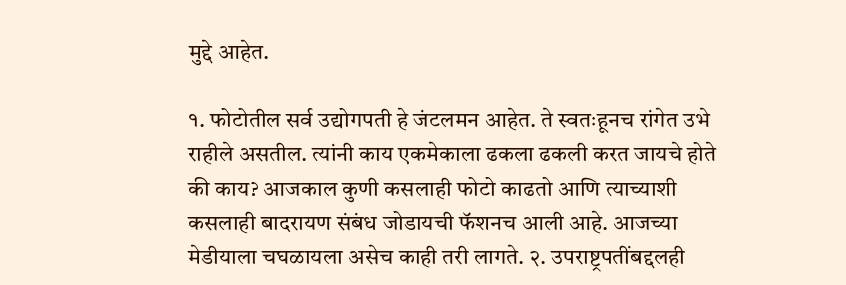मुद्दे आहेत.

१. फोटोतील सर्व उद्योगपती हे जंटलमन आहेत. ते स्वतःहूनच रांगेत उभे राहीले असतील. त्यांनी काय एकमेकाला ढकला ढकली करत जायचे होते की काय? आजकाल कुणी कसलाही फोटो काढतो आणि त्याच्याशी कसलाही बादरायण संबंध जोडायची फॅशनच आली आहे. आजच्या मेडीयाला चघळायला असेच काही तरी लागते. २. उपराष्ट्रपतींबद्दलही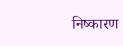निष्कारण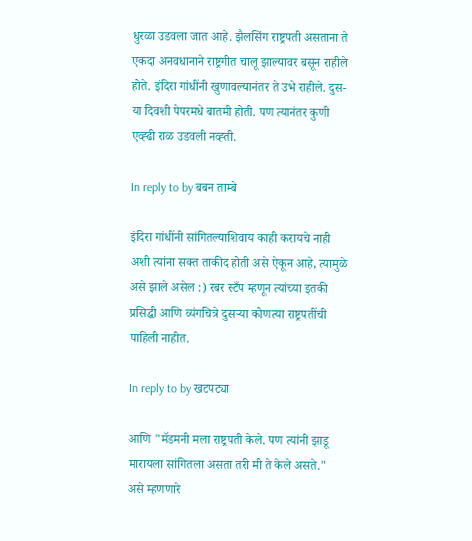धुरळा उडवला जात आहे. झैलसिंग राष्ट्रपती असताना ते एकदा अनवधानाने राष्ट्रगीत चालू झाल्यावर बसून राहीले होते. इंदिरा गांधींनी खुणावल्यानंतर ते उभे राहीले. दुस-या दिवशी पेपरमधे बातमी होती. पण त्यानंतर कुणी एव्ह्ढी राळ उडवली नव्ह्ती.

In reply to by बबन ताम्बे

इंदिरा गांधींनी सांगितल्याशिवाय काही करायचे नाही अशी त्यांना सक्त ताकीद होती असे ऐकून आहे, त्यामुळे असे झाले असेल :) रबर स्टँप म्हणून त्यांच्या इतकी प्रसिद्धी आणि व्यंगचित्रे दुसर्‍या कोणत्या राष्ट्रपतींची पाहिली नाहीत.

In reply to by खटपट्या

आणि "मॅडमनी मला राष्ट्रपती केले. पण त्यांनी झाडू मारायला सांगितला असता तरी मी ते केले असते." असे म्हणणारे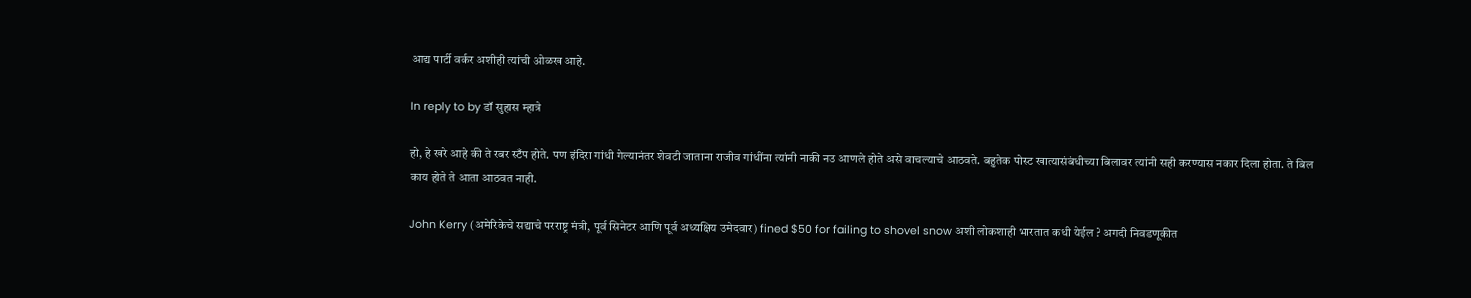आद्य पार्टी वर्कर अशीही त्यांची ओळख आहे.

In reply to by डॉ सुहास म्हात्रे

हो, हे खरे आहे की ते रबर स्टँप होते. पण इंदिरा गांधी गेल्यानंतर शेवटी जाताना राजीव गांधींना त्यांनी नाकी नउ आणले होते असे वाचल्याचे आठवते. बहुतेक पोस्ट खात्यासंबंधीच्या बिलावर त्यांनी सही करण्यास नकार दिला होता. ते बिल काय होते ते आता आठवत नाही.

John Kerry (अमेरिकेचे सद्याचे परराष्ट्र मंत्री, पूर्व सिनेटर आणि पूर्व अध्यक्षिय उमेदवार) fined $50 for failing to shovel snow अशी लोकशाही भारतात कधी येईल ? अगदी निवडणूकीत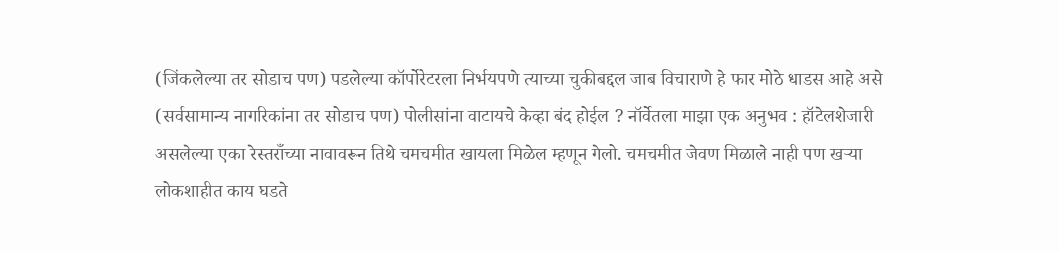(जिंकलेल्या तर सोडाच पण) पडलेल्या कॉर्पोरेटरला निर्भयपणे त्याच्या चुकीबद्दल जाब विचाराणे हे फार मोठे धाडस आहे असे (सर्वसामान्य नागरिकांना तर सोडाच पण) पोलीसांना वाटायचे केव्हा बंद होईल ? नॉर्वेतला माझा एक अनुभव : हॉटेलशेजारी असलेल्या एका रेस्तराँच्या नावावरून तिथे चमचमीत खायला मिळेल म्हणून गेलो. चमचमीत जेवण मिळाले नाही पण खर्‍या लोकशाहीत काय घडते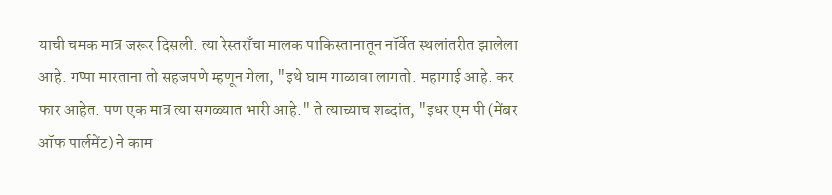याची चमक मात्र जरूर दिसली. त्या रेस्तराँचा मालक पाकिस्तानातून नॉर्वेत स्थलांतरीत झालेला आहे. गप्पा मारताना तो सहजपणे म्हणून गेला, "इथे घाम गाळावा लागतो. महागाई आहे. कर फार आहेत. पण एक मात्र त्या सगळ्यात भारी आहे." ते त्याच्याच शब्दांत, "इधर एम पी (मेंबर ऑफ पार्लमेंट) ने काम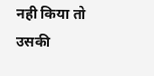नही किया तो उसकी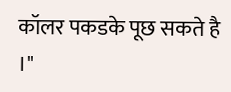कॉलर पकडके पूछ सकते है ।"